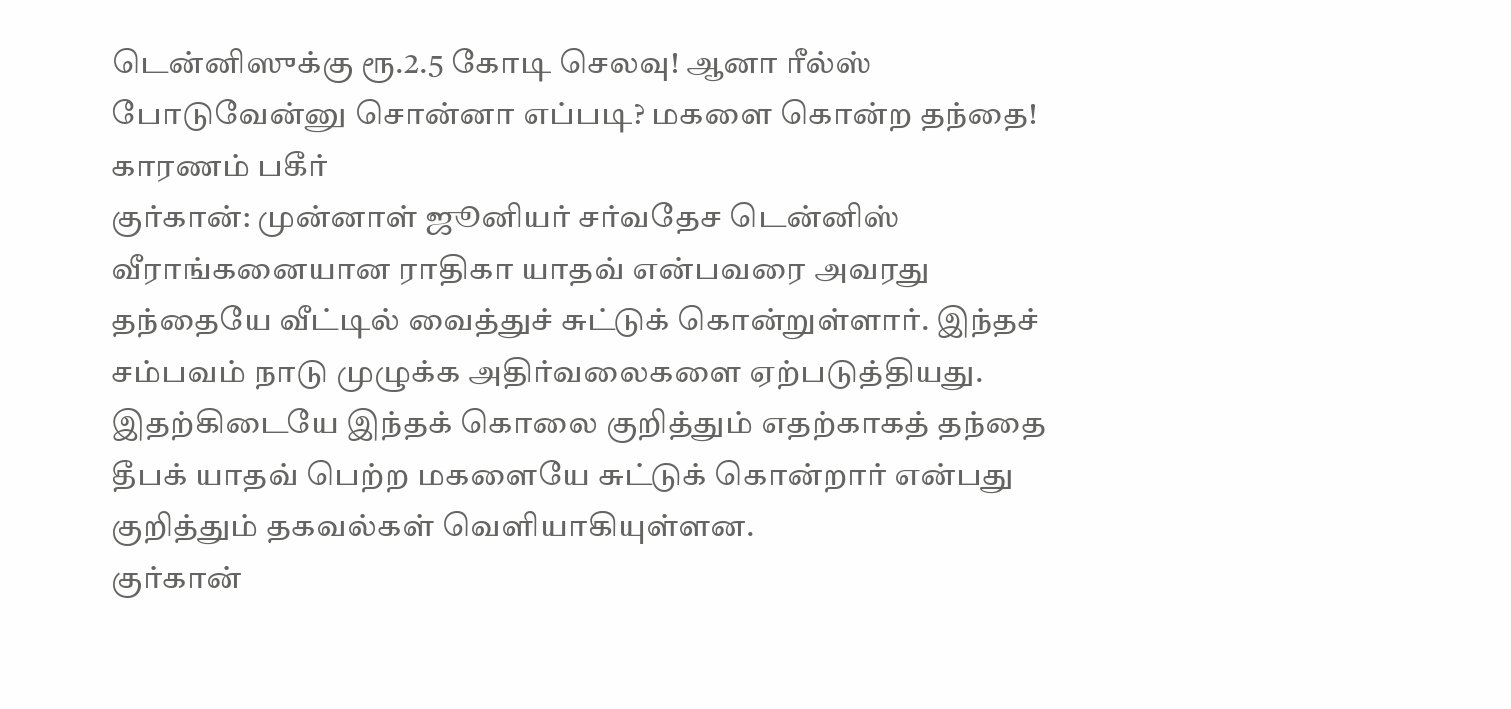டென்னிஸுக்கு ரூ.2.5 கோடி செலவு! ஆனா ரீல்ஸ் போடுவேன்னு சொன்னா எப்படி? மகளை கொன்ற தந்தை! காரணம் பகீர்
குர்கான்: முன்னாள் ஜூனியர் சர்வதேச டென்னிஸ் வீராங்கனையான ராதிகா யாதவ் என்பவரை அவரது தந்தையே வீட்டில் வைத்துச் சுட்டுக் கொன்றுள்ளார். இந்தச் சம்பவம் நாடு முழுக்க அதிர்வலைகளை ஏற்படுத்தியது. இதற்கிடையே இந்தக் கொலை குறித்தும் எதற்காகத் தந்தை தீபக் யாதவ் பெற்ற மகளையே சுட்டுக் கொன்றார் என்பது குறித்தும் தகவல்கள் வெளியாகியுள்ளன.
குர்கான்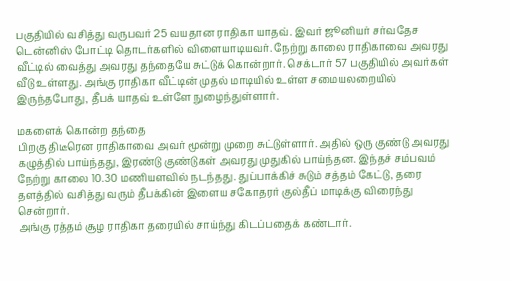பகுதியில் வசித்து வருபவர் 25 வயதான ராதிகா யாதவ். இவர் ஜூனியர் சர்வதேச டென்னிஸ் போட்டி தொடர்களில் விளையாடியவர். நேற்று காலை ராதிகாவை அவரது வீட்டில் வைத்து அவரது தந்தையே சுட்டுக் கொன்றார். செக்டார் 57 பகுதியில் அவர்கள் வீடு உள்ளது. அங்கு ராதிகா வீட்டின் முதல் மாடியில் உள்ள சமையலறையில் இருந்தபோது, தீபக் யாதவ் உள்ளே நுழைந்துள்ளார்.

மகளைக் கொன்ற தந்தை
பிறகு திடீரென ராதிகாவை அவர் மூன்று முறை சுட்டுள்ளார். அதில் ஒரு குண்டு அவரது கழுத்தில் பாய்ந்தது, இரண்டு குண்டுகள் அவரது முதுகில் பாய்ந்தன. இந்தச் சம்பவம் நேற்று காலை 10.30 மணியளவில் நடந்தது. துப்பாக்கிச் சுடும் சத்தம் கேட்டு, தரை தளத்தில் வசித்து வரும் தீபக்கின் இளைய சகோதரர் குல்தீப் மாடிக்கு விரைந்து சென்றார்.
அங்கு ரத்தம் சூழ ராதிகா தரையில் சாய்ந்து கிடப்பதைக் கண்டார்.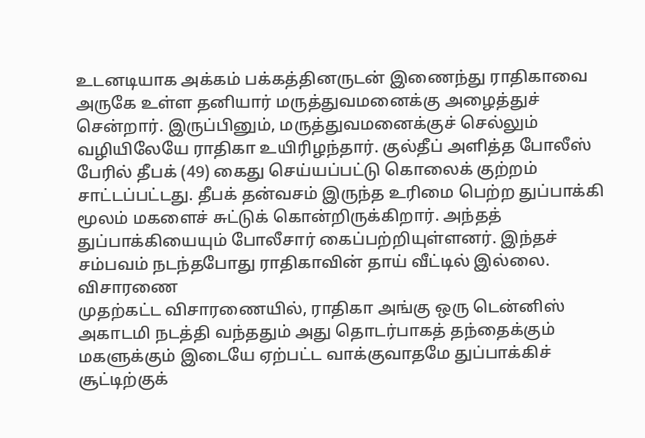உடனடியாக அக்கம் பக்கத்தினருடன் இணைந்து ராதிகாவை அருகே உள்ள தனியார் மருத்துவமனைக்கு அழைத்துச் சென்றார். இருப்பினும், மருத்துவமனைக்குச் செல்லும் வழியிலேயே ராதிகா உயிரிழந்தார். குல்தீப் அளித்த போலீஸ் பேரில் தீபக் (49) கைது செய்யப்பட்டு கொலைக் குற்றம் சாட்டப்பட்டது. தீபக் தன்வசம் இருந்த உரிமை பெற்ற துப்பாக்கி மூலம் மகளைச் சுட்டுக் கொன்றிருக்கிறார். அந்தத் துப்பாக்கியையும் போலீசார் கைப்பற்றியுள்ளனர். இந்தச் சம்பவம் நடந்தபோது ராதிகாவின் தாய் வீட்டில் இல்லை.
விசாரணை
முதற்கட்ட விசாரணையில், ராதிகா அங்கு ஒரு டென்னிஸ் அகாடமி நடத்தி வந்ததும் அது தொடர்பாகத் தந்தைக்கும் மகளுக்கும் இடையே ஏற்பட்ட வாக்குவாதமே துப்பாக்கிச் சூட்டிற்குக்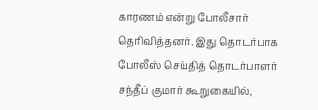காரணம் என்று போலீசார் தெரிவித்தனர். இது தொடர்பாக போலீஸ் செய்தித் தொடர்பாளர் சந்தீப் குமார் கூறுகையில்,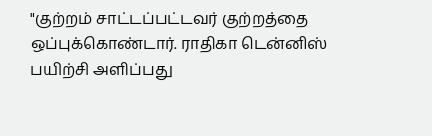"குற்றம் சாட்டப்பட்டவர் குற்றத்தை ஒப்புக்கொண்டார். ராதிகா டென்னிஸ் பயிற்சி அளிப்பது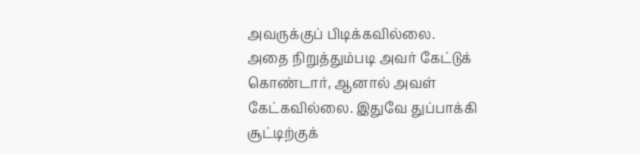அவருக்குப் பிடிக்கவில்லை.
அதை நிறுத்தும்படி அவர் கேட்டுக் கொண்டார், ஆனால் அவள் கேட்கவில்லை. இதுவே துப்பாக்கி சூட்டிற்குக்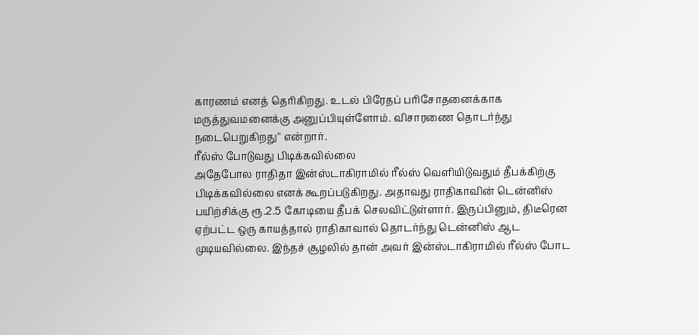காரணம் எனத் தெரிகிறது. உடல் பிரேதப் பரிசோதனைக்காக மருத்துவமனைக்கு அனுப்பியுள்ளோம். விசாரணை தொடர்ந்து நடைபெறுகிறது" என்றார்.
ரீல்ஸ் போடுவது பிடிக்கவில்லை
அதேபோல ராதிதா இன்ஸ்டாகிராமில் ரீல்ஸ் வெளியிடுவதும் தீபக்கிற்கு பிடிக்கவில்லை எனக் கூறப்படுகிறது. அதாவது ராதிகாவின் டென்னிஸ் பயிற்சிக்கு ரூ.2.5 கோடியை தீபக் செலவிட்டுள்ளார். இருப்பினும், திடீரென ஏற்பட்ட ஒரு காயத்தால் ராதிகாவால் தொடர்ந்து டென்னிஸ் ஆட முடியவில்லை. இந்தச் சூழலில் தான் அவர் இன்ஸ்டாகிராமில் ரீல்ஸ் போட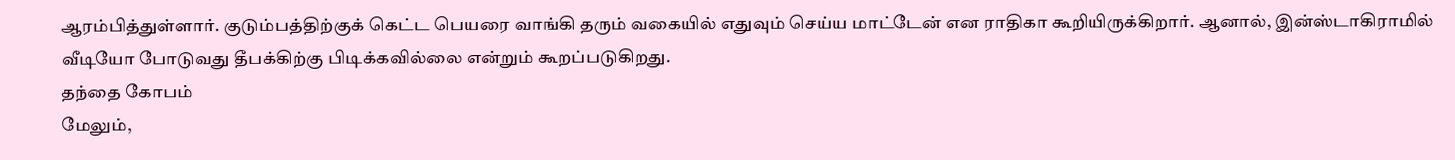ஆரம்பித்துள்ளார். குடும்பத்திற்குக் கெட்ட பெயரை வாங்கி தரும் வகையில் எதுவும் செய்ய மாட்டேன் என ராதிகா கூறியிருக்கிறார். ஆனால், இன்ஸ்டாகிராமில் வீடியோ போடுவது தீபக்கிற்கு பிடிக்கவில்லை என்றும் கூறப்படுகிறது.
தந்தை கோபம்
மேலும்,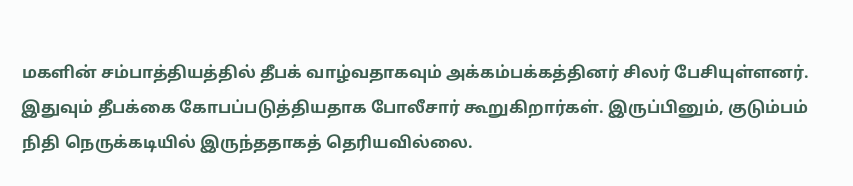மகளின் சம்பாத்தியத்தில் தீபக் வாழ்வதாகவும் அக்கம்பக்கத்தினர் சிலர் பேசியுள்ளனர். இதுவும் தீபக்கை கோபப்படுத்தியதாக போலீசார் கூறுகிறார்கள். இருப்பினும், குடும்பம் நிதி நெருக்கடியில் இருந்ததாகத் தெரியவில்லை.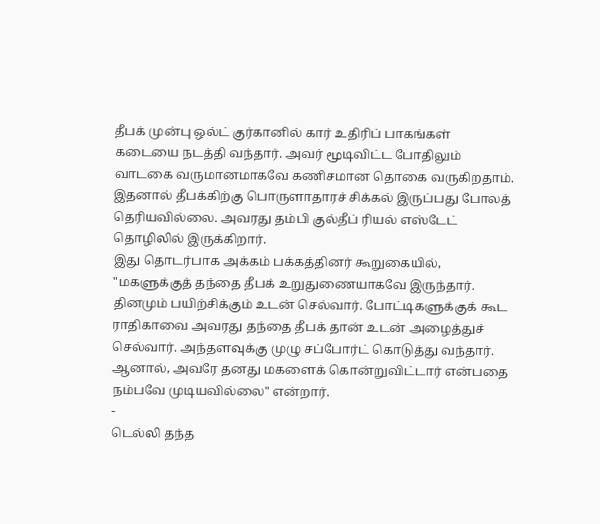தீபக் முன்பு ஒல்ட் குர்கானில் கார் உதிரிப் பாகங்கள் கடையை நடத்தி வந்தார். அவர் மூடிவிட்ட போதிலும் வாடகை வருமானமாகவே கணிசமான தொகை வருகிறதாம். இதனால் தீபக்கிற்கு பொருளாதாரச் சிக்கல் இருப்பது போலத் தெரியவில்லை. அவரது தம்பி குல்தீப் ரியல் எஸ்டேட் தொழிலில் இருக்கிறார்.
இது தொடர்பாக அக்கம் பக்கத்தினர் கூறுகையில், "மகளுக்குத் தந்தை தீபக் உறுதுணையாகவே இருந்தார். தினமும் பயிற்சிக்கும் உடன் செல்வார். போட்டிகளுக்குக் கூட ராதிகாவை அவரது தந்தை தீபக் தான் உடன் அழைத்துச் செல்வார். அந்தளவுக்கு முழு சப்போர்ட் கொடுத்து வந்தார். ஆனால், அவரே தனது மகளைக் கொன்றுவிட்டார் என்பதை நம்பவே முடியவில்லை" என்றார்.
-
டெல்லி தந்த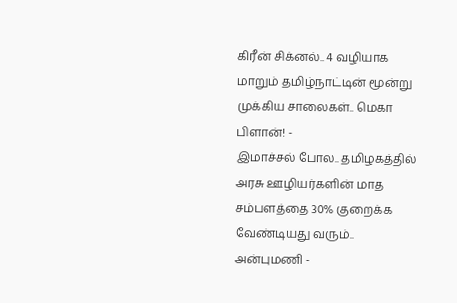கிரீன் சிக்னல்.. 4 வழியாக மாறும் தமிழ்நாட்டின் மூன்று முக்கிய சாலைகள்.. மெகா பிளான்! -
இமாச்சல் போல.. தமிழகத்தில் அரசு ஊழியர்களின் மாத சம்பளத்தை 30% குறைக்க வேண்டியது வரும்.. அன்புமணி -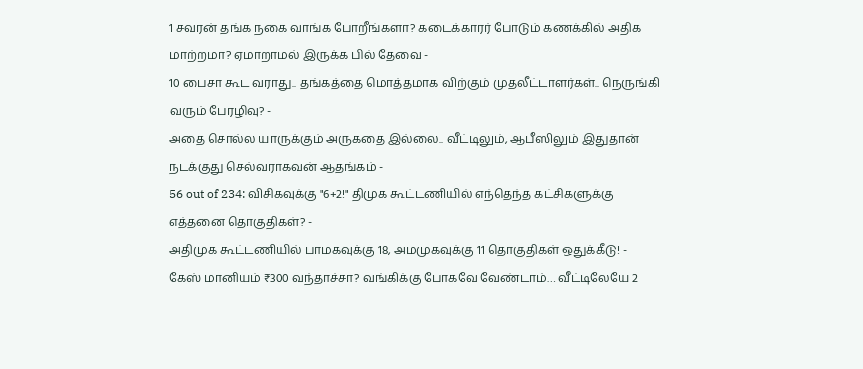1 சவரன் தங்க நகை வாங்க போறீங்களா? கடைக்காரர் போடும் கணக்கில் அதிக மாற்றமா? ஏமாறாமல் இருக்க பில் தேவை -
10 பைசா கூட வராது.. தங்கத்தை மொத்தமாக விற்கும் முதலீட்டாளர்கள்.. நெருங்கி வரும் பேரழிவு? -
அதை சொல்ல யாருக்கும் அருகதை இல்லை.. வீட்டிலும், ஆபீஸிலும் இதுதான் நடக்குது செல்வராகவன் ஆதங்கம் -
56 out of 234: விசிகவுக்கு "6+2!" திமுக கூட்டணியில் எந்தெந்த கட்சிகளுக்கு எத்தனை தொகுதிகள்? -
அதிமுக கூட்டணியில் பாமகவுக்கு 18, அமமுகவுக்கு 11 தொகுதிகள் ஒதுக்கீடு! -
கேஸ் மானியம் ₹300 வந்தாச்சா? வங்கிக்கு போகவே வேண்டாம்… வீட்டிலேயே 2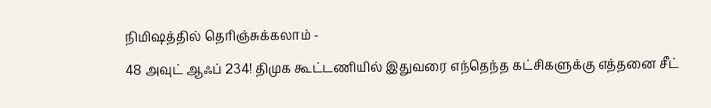நிமிஷத்தில் தெரிஞ்சுக்கலாம் -
48 அவுட் ஆஃப் 234! திமுக கூட்டணியில் இதுவரை எந்தெந்த கட்சிகளுக்கு எத்தனை சீட்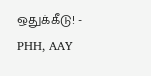ஒதுக்கீடு! -
PHH, AAY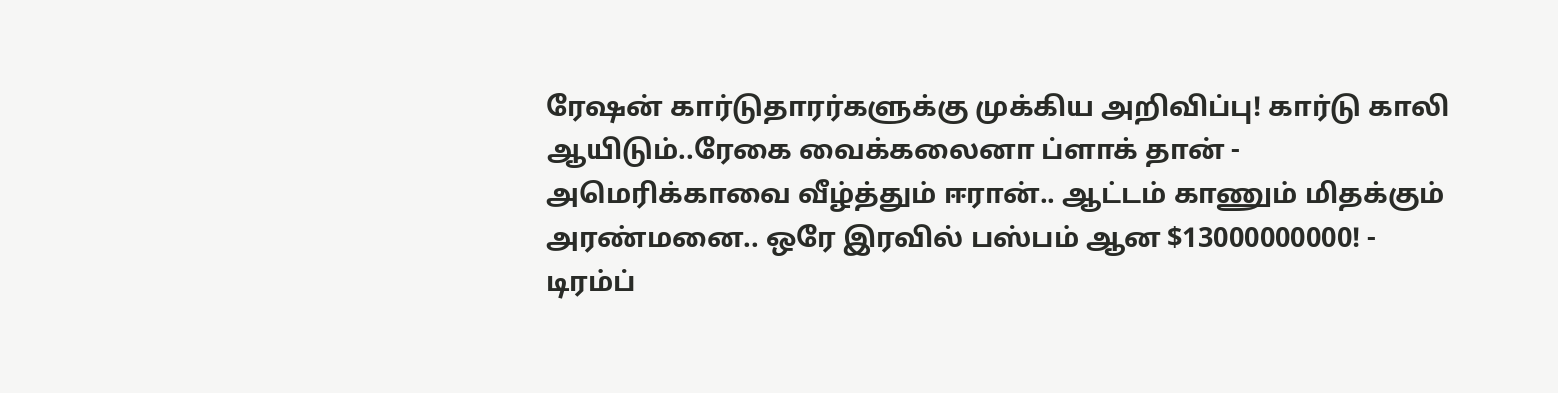ரேஷன் கார்டுதாரர்களுக்கு முக்கிய அறிவிப்பு! கார்டு காலி ஆயிடும்..ரேகை வைக்கலைனா ப்ளாக் தான் -
அமெரிக்காவை வீழ்த்தும் ஈரான்.. ஆட்டம் காணும் மிதக்கும் அரண்மனை.. ஒரே இரவில் பஸ்பம் ஆன $13000000000! -
டிரம்ப்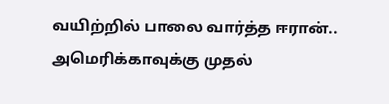வயிற்றில் பாலை வார்த்த ஈரான்.. அமெரிக்காவுக்கு முதல்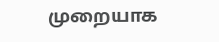முறையாக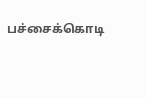பச்சைக்கொடி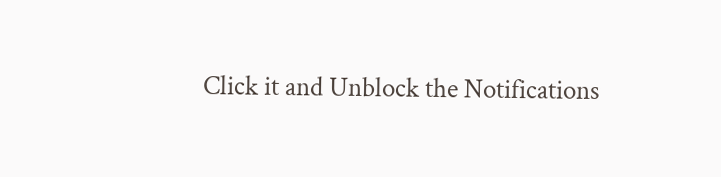Click it and Unblock the Notifications